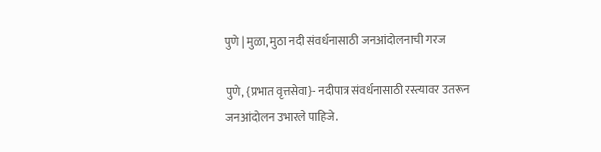पुणे | मुळा, मुठा नदी संवर्धनासाठी जनआंदोलनाची गरज

पुणे, {प्रभात वृत्तसेवा}- नदीपात्र संवर्धनासाठी रस्त्यावर उतरून जनआंदोलन उभारले पाहिजे.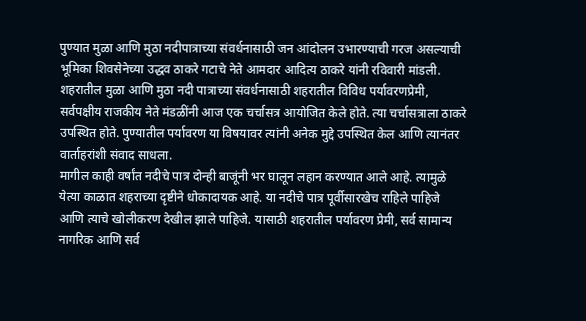पुण्यात मुळा आणि मुठा नदीपात्राच्या संवर्धनासाठी जन आंदोलन उभारण्याची गरज असल्याची भूमिका शिवसेनेच्या उद्धव ठाकरे गटाचे नेते आमदार आदित्य ठाकरे यांनी रविवारी मांडली.
शहरातील मुळा आणि मुठा नदी पात्राच्या संवर्धनासाठी शहरातील विविध पर्यावरणप्रेमी, सर्वपक्षीय राजकीय नेते मंडळींनी आज एक चर्चासत्र आयोजित केले होते. त्या चर्चासत्राला ठाकरे उपस्थित होते. पुण्यातील पर्यावरण या विषयावर त्यांनी अनेक मुद्दे उपस्थित केल आणि त्यानंतर वार्ताहरांशी संवाद साधला.
मागील काही वर्षांत नदीचे पात्र दोन्ही बाजूंनी भर घालून लहान करण्यात आले आहे. त्यामुळे येत्या काळात शहराच्या दृष्टीने धोकादायक आहे. या नदीचे पात्र पूर्वीसारखेच राहिले पाहिजे आणि त्याचे खोलीकरण देखील झाले पाहिजे. यासाठी शहरातील पर्यावरण प्रेमी, सर्व सामान्य नागरिक आणि सर्व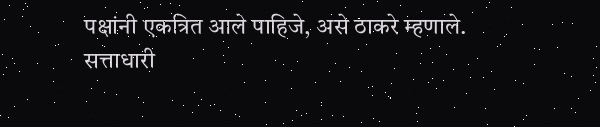पक्षांनी एकत्रित आले पाहिजे, असे ठाकरे म्हणाले.
सत्ताधारी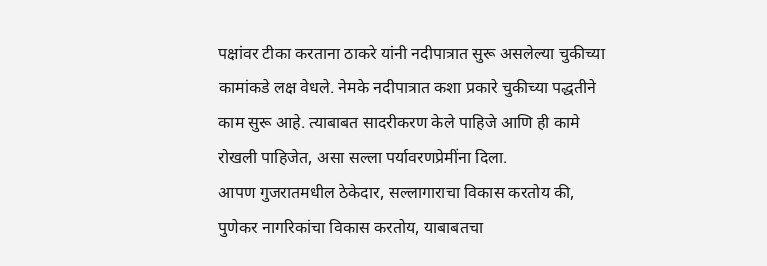पक्षांवर टीका करताना ठाकरे यांनी नदीपात्रात सुरू असलेल्या चुकीच्या कामांकडे लक्ष वेधले. नेमके नदीपात्रात कशा प्रकारे चुकीच्या पद्धतीने काम सुरू आहे. त्याबाबत सादरीकरण केले पाहिजे आणि ही कामे रोखली पाहिजेत, असा सल्ला पर्यावरणप्रेमींना दिला.
आपण गुजरातमधील ठेकेदार, सल्लागाराचा विकास करतोय की, पुणेकर नागरिकांचा विकास करतोय, याबाबतचा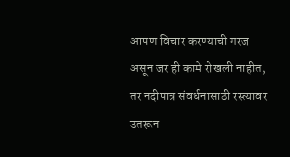आपण विचार करण्याची गरज असून जर ही कामे रोखली नाहीत, तर नदीपात्र संवर्धनासाठी रस्त्यावर उतरून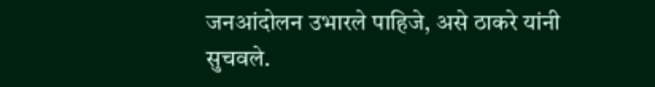जनआंदोलन उभारले पाहिजे, असे ठाकरे यांनी सुचवले.